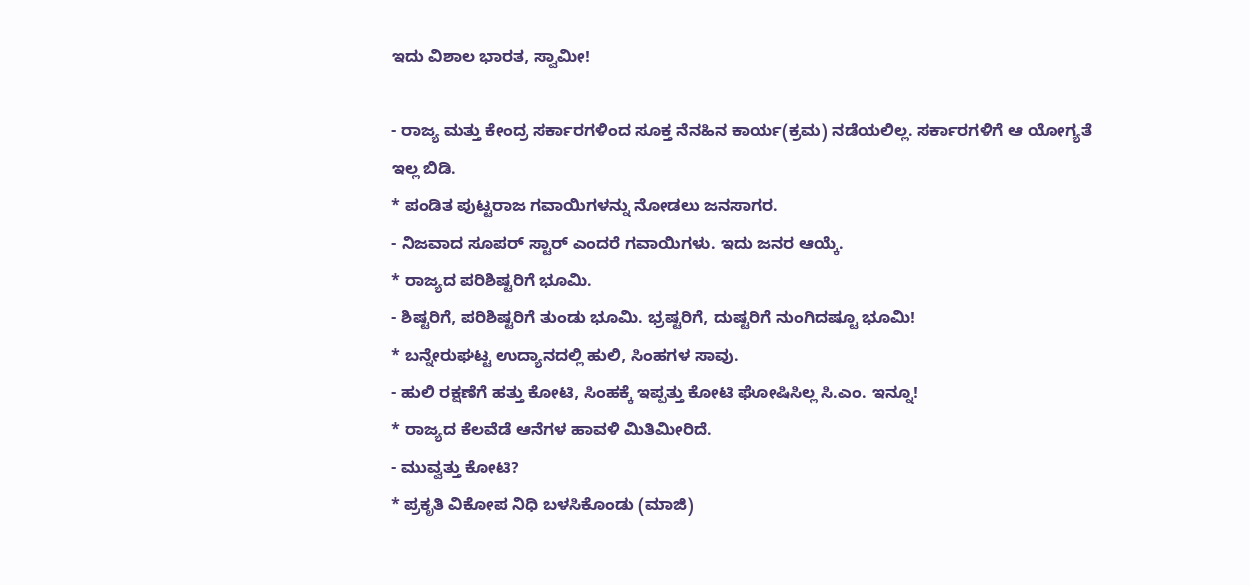ಇದು ವಿಶಾಲ ಭಾರತ, ಸ್ವಾಮೀ!

- ರಾಜ್ಯ ಮತ್ತು ಕೇಂದ್ರ ಸರ್ಕಾರಗಳಿಂದ ಸೂಕ್ತ ನೆನಹಿನ ಕಾರ್ಯ(ಕ್ರಮ) ನಡೆಯಲಿಲ್ಲ. ಸರ್ಕಾರಗಳಿಗೆ ಆ ಯೋಗ್ಯತೆ ಇಲ್ಲ ಬಿಡಿ.
* ಪಂಡಿತ ಪುಟ್ಟರಾಜ ಗವಾಯಿಗಳನ್ನು ನೋಡಲು ಜನಸಾಗರ.
- ನಿಜವಾದ ಸೂಪರ್ ಸ್ಟಾರ್ ಎಂದರೆ ಗವಾಯಿಗಳು. ಇದು ಜನರ ಆಯ್ಕೆ.
* ರಾಜ್ಯದ ಪರಿಶಿಷ್ಟರಿಗೆ ಭೂಮಿ.
- ಶಿಷ್ಟರಿಗೆ, ಪರಿಶಿಷ್ಟರಿಗೆ ತುಂಡು ಭೂಮಿ. ಭ್ರಷ್ಟರಿಗೆ, ದುಷ್ಟರಿಗೆ ನುಂಗಿದಷ್ಟೂ ಭೂಮಿ!
* ಬನ್ನೇರುಘಟ್ಟ ಉದ್ಯಾನದಲ್ಲಿ ಹುಲಿ, ಸಿಂಹಗಳ ಸಾವು.
- ಹುಲಿ ರಕ್ಷಣೆಗೆ ಹತ್ತು ಕೋಟಿ, ಸಿಂಹಕ್ಕೆ ಇಪ್ಪತ್ತು ಕೋಟಿ ಘೋಷಿಸಿಲ್ಲ ಸಿ.ಎಂ. ಇನ್ನೂ!
* ರಾಜ್ಯದ ಕೆಲವೆಡೆ ಆನೆಗಳ ಹಾವಳಿ ಮಿತಿಮೀರಿದೆ.
- ಮುವ್ವತ್ತು ಕೋಟಿ?
* ಪ್ರಕೃತಿ ವಿಕೋಪ ನಿಧಿ ಬಳಸಿಕೊಂಡು (ಮಾಜಿ)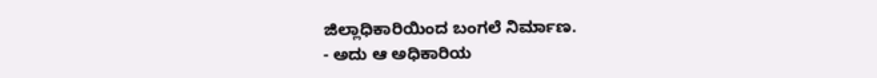ಜಿಲ್ಲಾಧಿಕಾರಿಯಿಂದ ಬಂಗಲೆ ನಿರ್ಮಾಣ.
- ಅದು ಆ ಅಧಿಕಾರಿಯ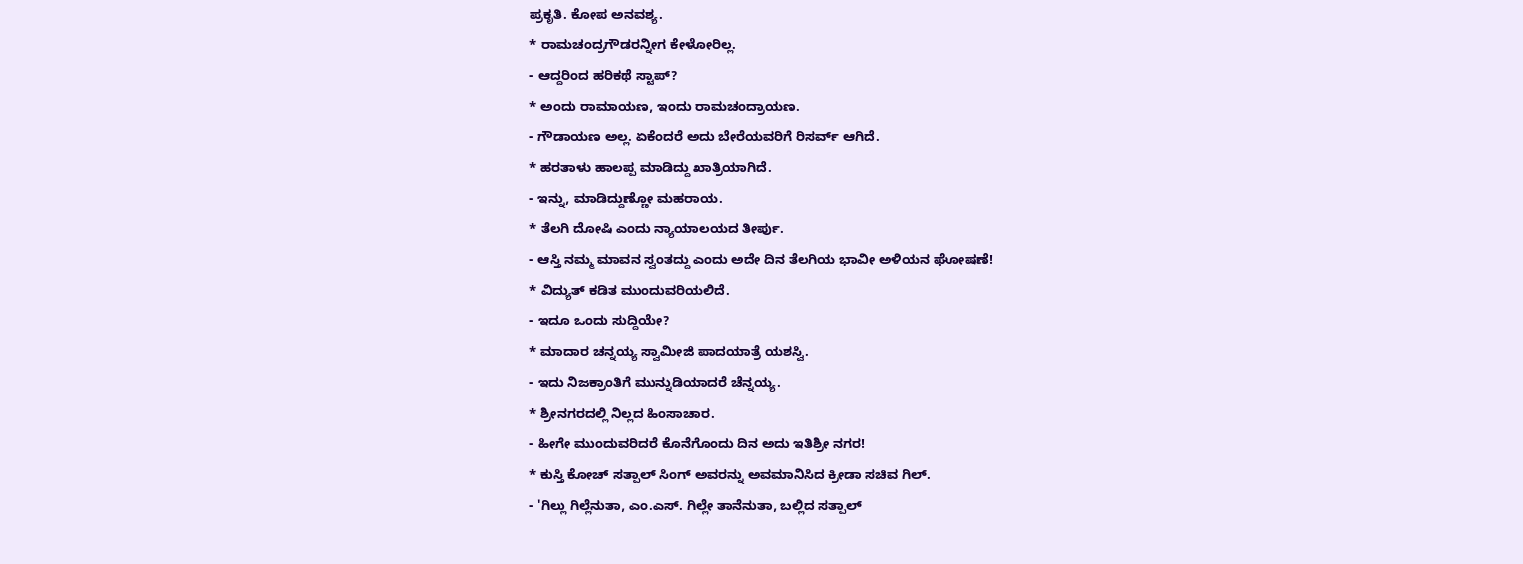ಪ್ರಕೃತಿ. ಕೋಪ ಅನವಶ್ಯ.
* ರಾಮಚಂದ್ರಗೌಡರನ್ನೀಗ ಕೇಳೋರಿಲ್ಲ.
- ಆದ್ದರಿಂದ ಹರಿಕಥೆ ಸ್ಟಾಪ್?
* ಅಂದು ರಾಮಾಯಣ, ಇಂದು ರಾಮಚಂದ್ರಾಯಣ.
- ಗೌಡಾಯಣ ಅಲ್ಲ. ಏಕೆಂದರೆ ಅದು ಬೇರೆಯವರಿಗೆ ರಿಸರ್ವ್ ಆಗಿದೆ.
* ಹರತಾಳು ಹಾಲಪ್ಪ ಮಾಡಿದ್ದು ಖಾತ್ರಿಯಾಗಿದೆ.
- ಇನ್ನು, ಮಾಡಿದ್ದುಣ್ಣೋ ಮಹರಾಯ.
* ತೆಲಗಿ ದೋಷಿ ಎಂದು ನ್ಯಾಯಾಲಯದ ತೀರ್ಪು.
- ಆಸ್ತಿ ನಮ್ಮ ಮಾವನ ಸ್ವಂತದ್ದು ಎಂದು ಅದೇ ದಿನ ತೆಲಗಿಯ ಭಾವೀ ಅಳಿಯನ ಘೋಷಣೆ!
* ವಿದ್ಯುತ್ ಕಡಿತ ಮುಂದುವರಿಯಲಿದೆ.
- ಇದೂ ಒಂದು ಸುದ್ದಿಯೇ?
* ಮಾದಾರ ಚನ್ನಯ್ಯ ಸ್ವಾಮೀಜಿ ಪಾದಯಾತ್ರೆ ಯಶಸ್ವಿ.
- ಇದು ನಿಜಕ್ರಾಂತಿಗೆ ಮುನ್ನುಡಿಯಾದರೆ ಚೆನ್ನಯ್ಯ.
* ಶ್ರೀನಗರದಲ್ಲಿ ನಿಲ್ಲದ ಹಿಂಸಾಚಾರ.
- ಹೀಗೇ ಮುಂದುವರಿದರೆ ಕೊನೆಗೊಂದು ದಿನ ಅದು ಇತಿಶ್ರೀ ನಗರ!
* ಕುಸ್ತಿ ಕೋಚ್ ಸತ್ಪಾಲ್ ಸಿಂಗ್ ಅವರನ್ನು ಅವಮಾನಿಸಿದ ಕ್ರೀಡಾ ಸಚಿವ ಗಿಲ್.
- 'ಗಿಲ್ಲು ಗಿಲ್ಲೆನುತಾ, ಎಂ.ಎಸ್. ಗಿಲ್ಲೇ ತಾನೆನುತಾ, ಬಲ್ಲಿದ ಸತ್ಪಾಲ್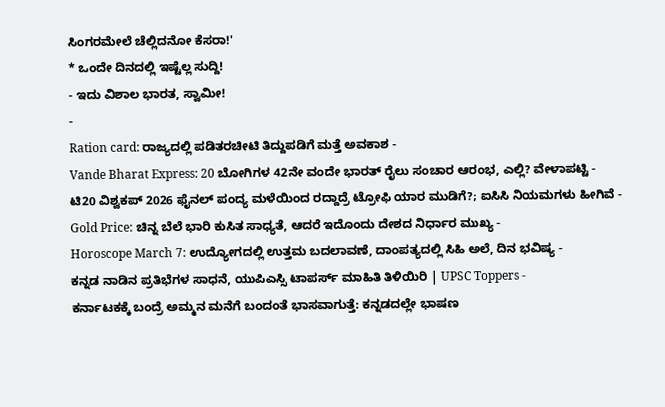ಸಿಂಗರಮೇಲೆ ಚೆಲ್ಲಿದನೋ ಕೆಸರಾ!'
* ಒಂದೇ ದಿನದಲ್ಲಿ ಇಷ್ಟೆಲ್ಲ ಸುದ್ದಿ!
- ಇದು ವಿಶಾಲ ಭಾರತ, ಸ್ವಾಮೀ!
-
Ration card: ರಾಜ್ಯದಲ್ಲಿ ಪಡಿತರಚೀಟಿ ತಿದ್ದುಪಡಿಗೆ ಮತ್ತೆ ಅವಕಾಶ -
Vande Bharat Express: 20 ಬೋಗಿಗಳ 42ನೇ ವಂದೇ ಭಾರತ್ ರೈಲು ಸಂಚಾರ ಆರಂಭ, ಎಲ್ಲಿ? ವೇಳಾಪಟ್ಟಿ -
ಟಿ20 ವಿಶ್ವಕಪ್ 2026 ಫೈನಲ್ ಪಂದ್ಯ ಮಳೆಯಿಂದ ರದ್ದಾದ್ರೆ ಟ್ರೋಫಿ ಯಾರ ಮುಡಿಗೆ?; ಐಸಿಸಿ ನಿಯಮಗಳು ಹೀಗಿವೆ -
Gold Price: ಚಿನ್ನ ಬೆಲೆ ಭಾರಿ ಕುಸಿತ ಸಾಧ್ಯತೆ, ಆದರೆ ಇದೊಂದು ದೇಶದ ನಿರ್ಧಾರ ಮುಖ್ಯ -
Horoscope March 7: ಉದ್ಯೋಗದಲ್ಲಿ ಉತ್ತಮ ಬದಲಾವಣೆ, ದಾಂಪತ್ಯದಲ್ಲಿ ಸಿಹಿ ಅಲೆ, ದಿನ ಭವಿಷ್ಯ -
ಕನ್ನಡ ನಾಡಿನ ಪ್ರತಿಭೆಗಳ ಸಾಧನೆ, ಯುಪಿಎಸ್ಸಿ ಟಾಪರ್ಸ್ ಮಾಹಿತಿ ತಿಳಿಯಿರಿ | UPSC Toppers -
ಕರ್ನಾಟಕಕ್ಕೆ ಬಂದ್ರೆ ಅಮ್ಮನ ಮನೆಗೆ ಬಂದಂತೆ ಭಾಸವಾಗುತ್ತೆ: ಕನ್ನಡದಲ್ಲೇ ಭಾಷಣ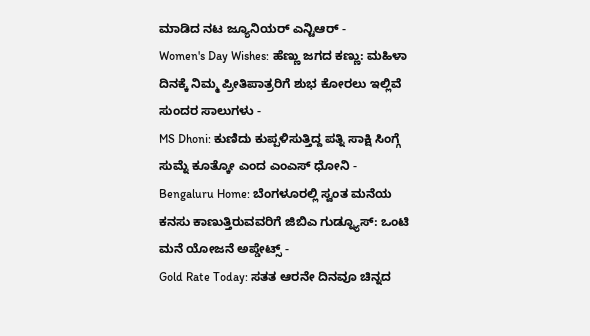ಮಾಡಿದ ನಟ ಜ್ಯೂನಿಯರ್ ಎನ್ಟಿಆರ್ -
Women's Day Wishes: ಹೆಣ್ಣು ಜಗದ ಕಣ್ಣು: ಮಹಿಳಾ ದಿನಕ್ಕೆ ನಿಮ್ಮ ಪ್ರೀತಿಪಾತ್ರರಿಗೆ ಶುಭ ಕೋರಲು ಇಲ್ಲಿವೆ ಸುಂದರ ಸಾಲುಗಳು -
MS Dhoni: ಕುಣಿದು ಕುಪ್ಪಳಿಸುತ್ತಿದ್ದ ಪತ್ನಿ ಸಾಕ್ಷಿ ಸಿಂಗ್ಗೆ ಸುಮ್ನೆ ಕೂತ್ಕೋ ಎಂದ ಎಂಎಸ್ ಧೋನಿ -
Bengaluru Home: ಬೆಂಗಳೂರಲ್ಲಿ ಸ್ವಂತ ಮನೆಯ ಕನಸು ಕಾಣುತ್ತಿರುವವರಿಗೆ ಜಿಬಿಎ ಗುಡ್ನ್ಯೂಸ್: ಒಂಟಿ ಮನೆ ಯೋಜನೆ ಅಪ್ಡೇಟ್ಸ್ -
Gold Rate Today: ಸತತ ಆರನೇ ದಿನವೂ ಚಿನ್ನದ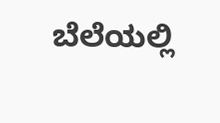ಬೆಲೆಯಲ್ಲಿ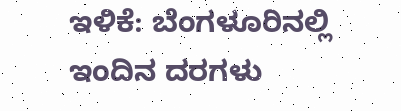ಇಳಿಕೆ: ಬೆಂಗಳೂರಿನಲ್ಲಿ ಇಂದಿನ ದರಗಳು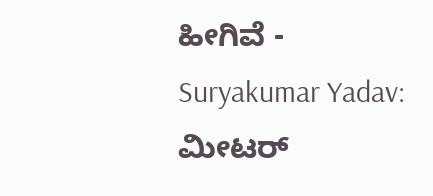ಹೀಗಿವೆ -
Suryakumar Yadav: ಮೀಟರ್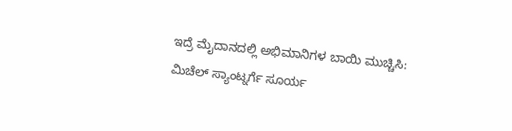ಇದ್ರೆ ಮೈದಾನದಲ್ಲಿ ಅಭಿಮಾನಿಗಳ ಬಾಯಿ ಮುಚ್ಚಿಸಿ: ಮಿಚೆಲ್ ಸ್ಯಾಂಟ್ನರ್ಗೆ ಸೂರ್ಯ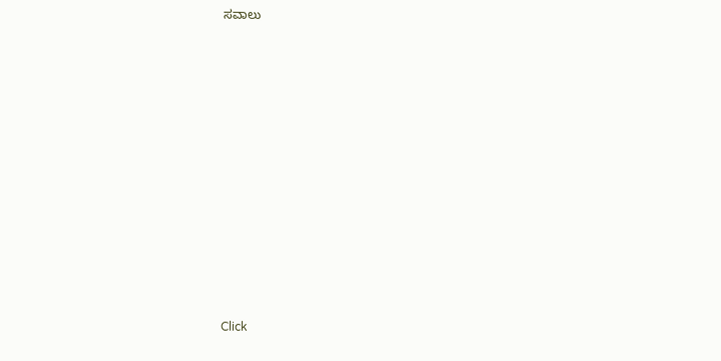ಸವಾಲು












Click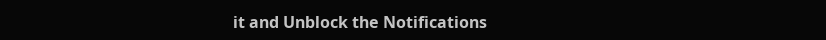it and Unblock the Notifications